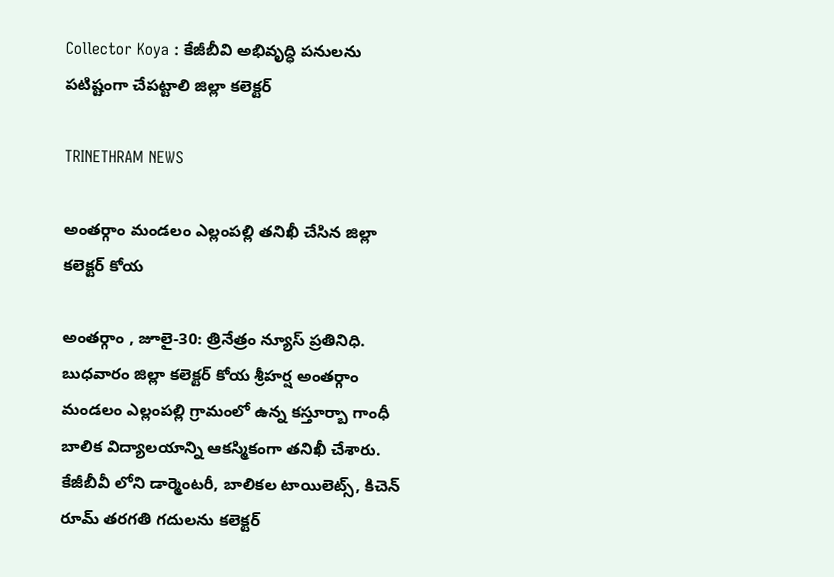Collector Koya : కేజీబీవి అభివృద్ధి పనులను పటిష్టంగా చేపట్టాలి జిల్లా కలెక్టర్

TRINETHRAM NEWS

అంతర్గాం మండలం ఎల్లంపల్లి తనిఖీ చేసిన జిల్లా కలెక్టర్ కోయ

అంతర్గాం , జూలై-30: త్రినేత్రం న్యూస్ ప్రతినిధి. బుధవారం జిల్లా కలెక్టర్ కోయ శ్రీహర్ష అంతర్గాం మండలం ఎల్లంపల్లి గ్రామంలో ఉన్న కస్తూర్బా గాంధీ బాలిక విద్యాలయాన్ని ఆకస్మికంగా తనిఖీ చేశారు. కేజీబీవీ లోని డార్మెంటరీ, బాలికల టాయిలెట్స్, కిచెన్ రూమ్ తరగతి గదులను కలెక్టర్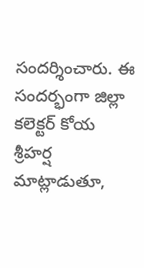సందర్శించారు. ఈ సందర్భంగా జిల్లా కలెక్టర్ కోయ శ్రీహర్ష మాట్లాడుతూ,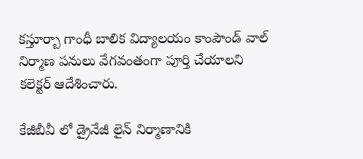కస్తూర్బా గాంధీ బాలిక విద్యాలయం కాంపౌండ్ వాల్ నిర్మాణ పనులు వేగవంతంగా పూర్తి చేయాలని కలెక్టర్ ఆదేశించారు.

కేజీబీవీ లో డ్రైనేజీ లైన్ నిర్మాణానికి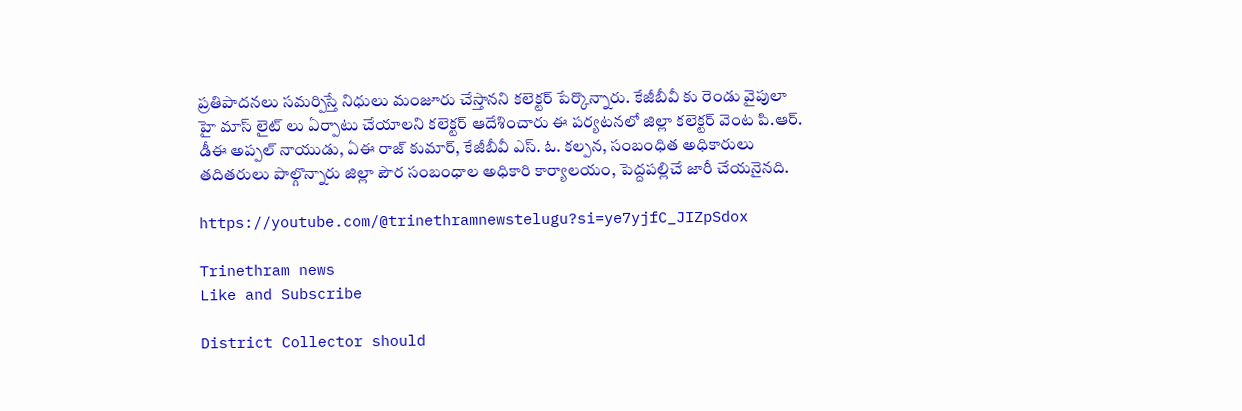ప్రతిపాదనలు సమర్పిస్తే నిధులు మంజూరు చేస్తానని కలెక్టర్ పేర్కొన్నారు. కేజీబీవీ కు రెండు వైపులా హై మాస్ లైట్ లు ఏర్పాటు చేయాలని కలెక్టర్ ఆదేశించారు ఈ పర్యటనలో జిల్లా కలెక్టర్ వెంట పి.ఆర్. డీఈ అప్పల్ నాయుడు, ఏఈ రాజ్ కుమార్, కేజీబీవీ ఎస్. ఓ. కల్పన, సంబంధిత అధికారులు తదితరులు పాల్గొన్నారు జిల్లా పౌర సంబంధాల అధికారి కార్యాలయం, పెద్దపల్లిచే జారీ చేయనైనది.

https://youtube.com/@trinethramnewstelugu?si=ye7yjfC_JIZpSdox

Trinethram news
Like and Subscribe

District Collector should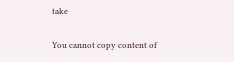take

You cannot copy content of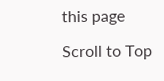this page

Scroll to Top